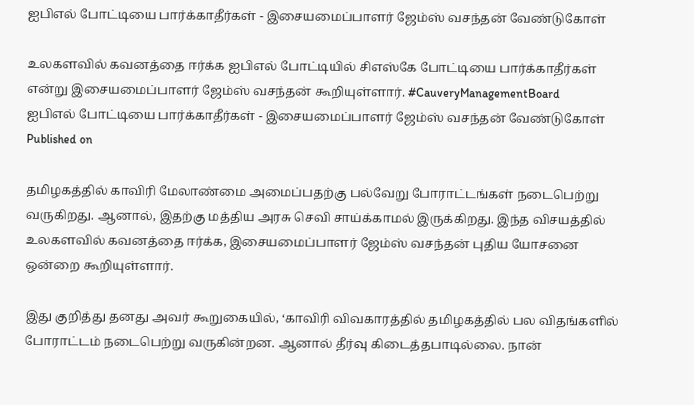ஐபிஎல் போட்டியை பார்க்காதீர்கள் - இசையமைப்பாளர் ஜேம்ஸ் வசந்தன் வேண்டுகோள்

உலகளவில் கவனத்தை ஈர்க்க ஐபிஎல் போட்டியில் சிஎஸ்கே போட்டியை பார்க்காதீர்கள் என்று இசையமைப்பாளர் ஜேம்ஸ் வசந்தன் கூறியுள்ளார். #CauveryManagementBoard
ஐபிஎல் போட்டியை பார்க்காதீர்கள் - இசையமைப்பாளர் ஜேம்ஸ் வசந்தன் வேண்டுகோள்
Published on

தமிழகத்தில் காவிரி மேலாண்மை அமைப்பதற்கு பல்வேறு போராட்டங்கள் நடைபெற்று வருகிறது. ஆனால், இதற்கு மத்திய அரசு செவி சாய்க்காமல் இருக்கிறது. இந்த விசயத்தில் உலகளவில் கவனத்தை ஈர்க்க, இசையமைப்பாளர் ஜேம்ஸ் வசந்தன் புதிய யோசனை ஒன்றை கூறியுள்ளார்.

இது குறித்து தனது அவர் கூறுகையில், ‘காவிரி விவகாரத்தில் தமிழகத்தில் பல விதங்களில் போராட்டம் நடைபெற்று வருகின்றன. ஆனால் தீர்வு கிடைத்தபாடில்லை. நான்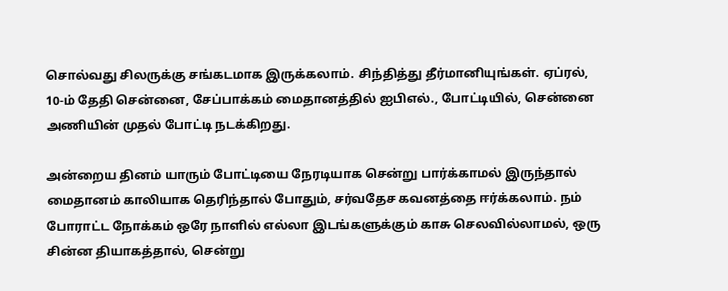சொல்வது சிலருக்கு சங்கடமாக இருக்கலாம். சிந்தித்து தீர்மானியுங்கள். ஏப்ரல், 10-ம் தேதி சென்னை, சேப்பாக்கம் மைதானத்தில் ஐபிஎல்., போட்டியில், சென்னை அணியின் முதல் போட்டி நடக்கிறது.

அன்றைய தினம் யாரும் போட்டியை நேரடியாக சென்று பார்க்காமல் இருந்தால் மைதானம் காலியாக தெரிந்தால் போதும், சர்வதேச கவனத்தை ஈர்க்கலாம். நம் போராட்ட நோக்கம் ஒரே நாளில் எல்லா இடங்களுக்கும் காசு செலவில்லாமல், ஒரு சின்ன தியாகத்தால், சென்று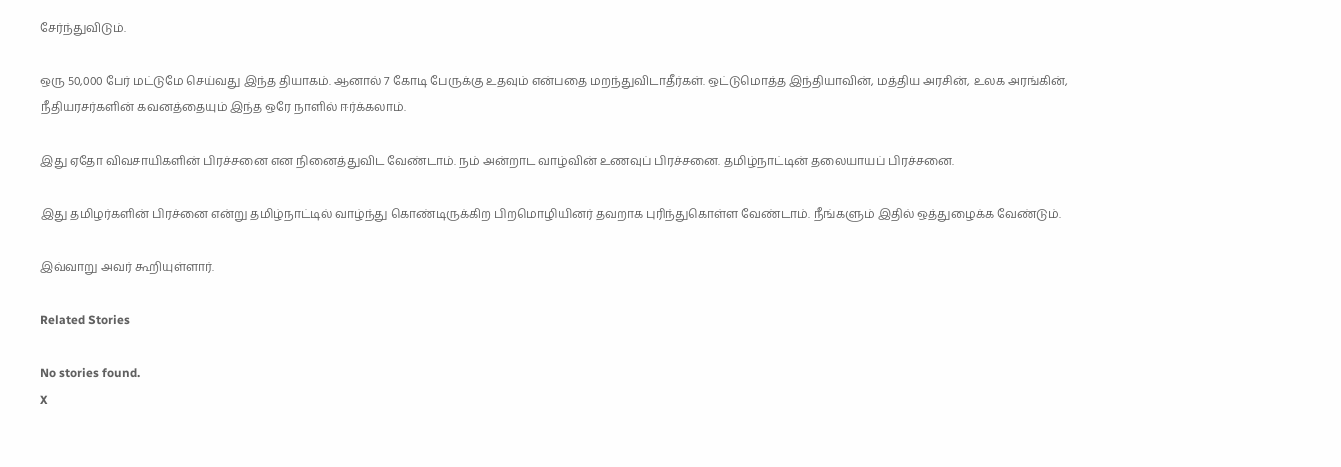சேர்ந்துவிடும்.

ஒரு 50,000 பேர் மட்டுமே செய்வது இந்த தியாகம். ஆனால் 7 கோடி பேருக்கு உதவும் என்பதை மறந்துவிடாதீர்கள். ஒட்டுமொத்த இந்தியாவின், மத்திய அரசின், உலக அரங்கின், நீதியரசர்களின் கவனத்தையும் இந்த ஒரே நாளில் ஈர்க்கலாம்.

இது ஏதோ விவசாயிகளின் பிரச்சனை என நினைத்துவிட வேண்டாம். நம் அன்றாட வாழ்வின் உணவுப் பிரச்சனை. தமிழ்நாட்டின் தலையாயப் பிரச்சனை.

இது தமிழர்களின் பிரச்னை என்று தமிழ்நாட்டில் வாழ்ந்து கொண்டிருக்கிற பிறமொழியினர் தவறாக புரிந்துகொள்ள வேண்டாம். நீங்களும் இதில் ஒத்துழைக்க வேண்டும்.

இவ்வாறு அவர் கூறியுள்ளார்.

Related Stories

No stories found.
X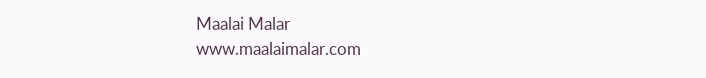Maalai Malar
www.maalaimalar.com